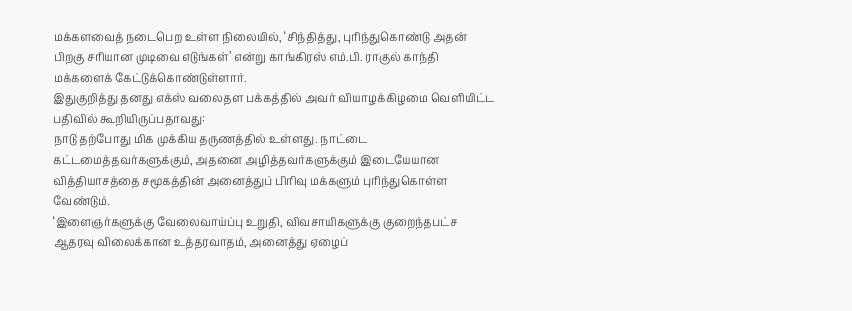மக்களவைத் நடைபெற உள்ள நிலையில், ‘சிந்தித்து, புரிந்துகொண்டு அதன் பிறகு சரியான முடிவை எடுங்கள்’ என்று காங்கிரஸ் எம்.பி. ராகுல் காந்தி மக்களைக் கேட்டுக்கொண்டுள்ளார்.
இதுகுறித்து தனது எக்ஸ் வலைதள பக்கத்தில் அவர் வியாழக்கிழமை வெளியிட்ட பதிவில் கூறியிருப்பதாவது:
நாடு தற்போது மிக முக்கிய தருணத்தில் உள்ளது. நாட்டை கட்டமைத்தவர்களுக்கும், அதனை அழித்தவர்களுக்கும் இடையேயான வித்தியாசத்தை சமூகத்தின் அனைத்துப் பிரிவு மக்களும் புரிந்துகொள்ள வேண்டும்.
‘இளைஞர்களுக்கு வேலைவாய்ப்பு உறுதி, விவசாயிகளுக்கு குறைந்தபட்ச ஆதரவு விலைக்கான உத்தரவாதம், அனைத்து ஏழைப்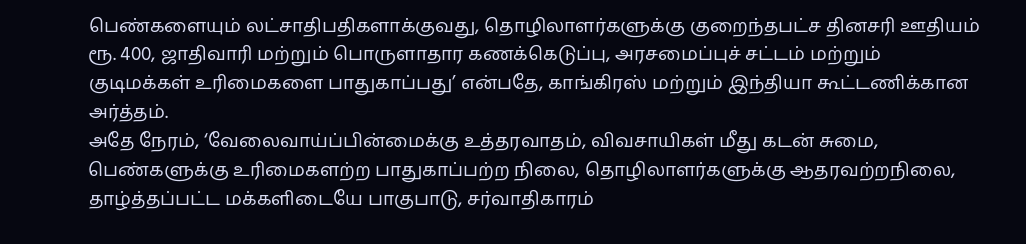பெண்களையும் லட்சாதிபதிகளாக்குவது, தொழிலாளர்களுக்கு குறைந்தபட்ச தினசரி ஊதியம் ரூ. 400, ஜாதிவாரி மற்றும் பொருளாதார கணக்கெடுப்பு, அரசமைப்புச் சட்டம் மற்றும் குடிமக்கள் உரிமைகளை பாதுகாப்பது’ என்பதே, காங்கிரஸ் மற்றும் இந்தியா கூட்டணிக்கான அர்த்தம்.
அதே நேரம், ‘வேலைவாய்ப்பின்மைக்கு உத்தரவாதம், விவசாயிகள் மீது கடன் சுமை, பெண்களுக்கு உரிமைகளற்ற பாதுகாப்பற்ற நிலை, தொழிலாளர்களுக்கு ஆதரவற்றநிலை, தாழ்த்தப்பட்ட மக்களிடையே பாகுபாடு, சர்வாதிகாரம்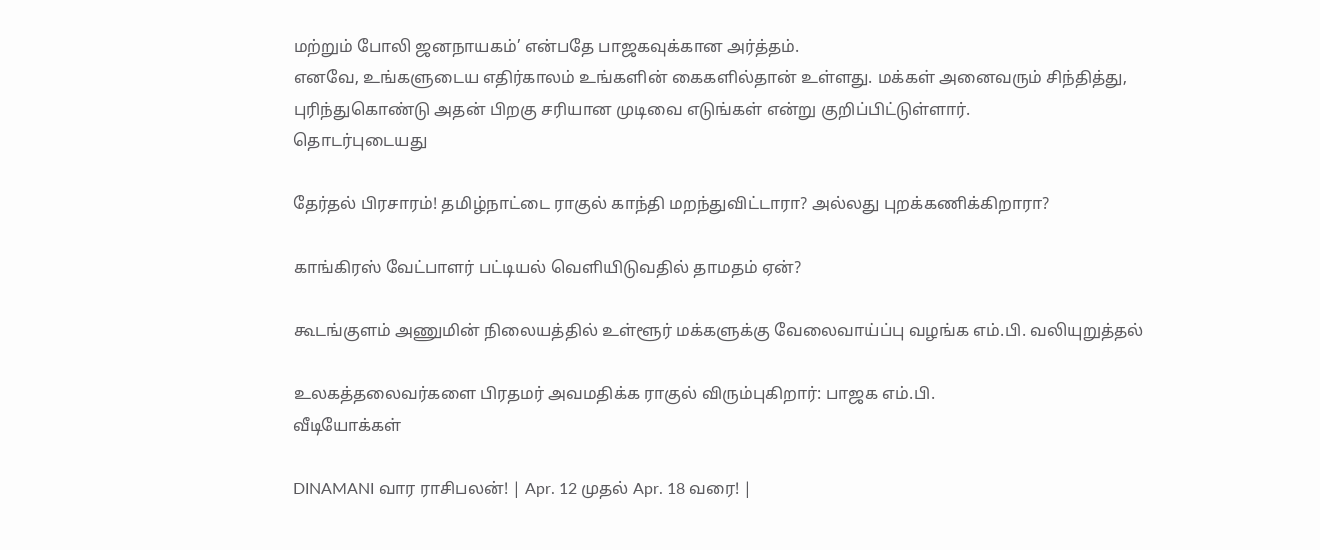மற்றும் போலி ஜனநாயகம்’ என்பதே பாஜகவுக்கான அர்த்தம்.
எனவே, உங்களுடைய எதிர்காலம் உங்களின் கைகளில்தான் உள்ளது. மக்கள் அனைவரும் சிந்தித்து, புரிந்துகொண்டு அதன் பிறகு சரியான முடிவை எடுங்கள் என்று குறிப்பிட்டுள்ளார்.
தொடர்புடையது

தேர்தல் பிரசாரம்! தமிழ்நாட்டை ராகுல் காந்தி மறந்துவிட்டாரா? அல்லது புறக்கணிக்கிறாரா?

காங்கிரஸ் வேட்பாளர் பட்டியல் வெளியிடுவதில் தாமதம் ஏன்?

கூடங்குளம் அணுமின் நிலையத்தில் உள்ளூர் மக்களுக்கு வேலைவாய்ப்பு வழங்க எம்.பி. வலியுறுத்தல்

உலகத்தலைவர்களை பிரதமர் அவமதிக்க ராகுல் விரும்புகிறார்: பாஜக எம்.பி.
வீடியோக்கள்

DINAMANI வார ராசிபலன்! | Apr. 12 முதல் Apr. 18 வரை! |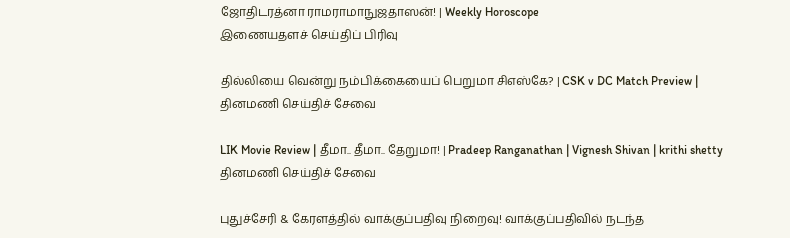ஜோதிடரத்னா ராமராமாநுஜதாஸன்! | Weekly Horoscope
இணையதளச் செய்திப் பிரிவு

தில்லியை வென்று நம்பிக்கையைப் பெறுமா சிஎஸ்கே? | CSK v DC Match Preview |
தினமணி செய்திச் சேவை

LIK Movie Review | தீமா.. தீமா.. தேறுமா! | Pradeep Ranganathan | Vignesh Shivan | krithi shetty
தினமணி செய்திச் சேவை

புதுச்சேரி & கேரளத்தில் வாக்குப்பதிவு நிறைவு! வாக்குப்பதிவில் நடந்த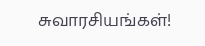சுவாரசியங்கள்!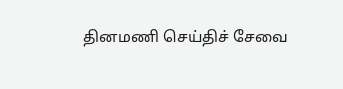தினமணி செய்திச் சேவை